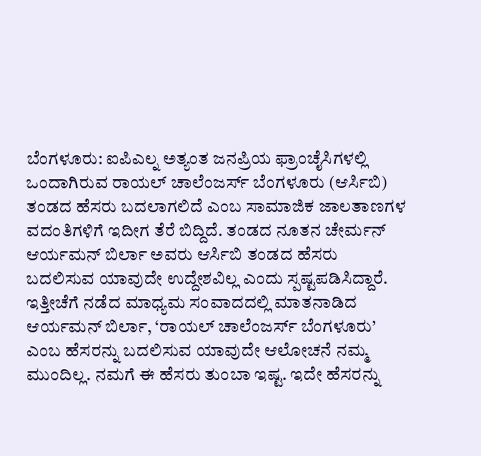ಬೆಂಗಳೂರು: ಐಪಿಎಲ್ನ ಅತ್ಯಂತ ಜನಪ್ರಿಯ ಫ್ರಾಂಚೈಸಿಗಳಲ್ಲಿ ಒಂದಾಗಿರುವ ರಾಯಲ್ ಚಾಲೆಂಜರ್ಸ್ ಬೆಂಗಳೂರು (ಆರ್ಸಿಬಿ) ತಂಡದ ಹೆಸರು ಬದಲಾಗಲಿದೆ ಎಂಬ ಸಾಮಾಜಿಕ ಜಾಲತಾಣಗಳ ವದಂತಿಗಳಿಗೆ ಇದೀಗ ತೆರೆ ಬಿದ್ದಿದೆ. ತಂಡದ ನೂತನ ಚೇರ್ಮನ್ ಆರ್ಯಮನ್ ಬಿರ್ಲಾ ಅವರು ಆರ್ಸಿಬಿ ತಂಡದ ಹೆಸರು ಬದಲಿಸುವ ಯಾವುದೇ ಉದ್ದೇಶವಿಲ್ಲ ಎಂದು ಸ್ಪಷ್ಟಪಡಿಸಿದ್ದಾರೆ.
ಇತ್ತೀಚೆಗೆ ನಡೆದ ಮಾಧ್ಯಮ ಸಂವಾದದಲ್ಲಿ ಮಾತನಾಡಿದ ಆರ್ಯಮನ್ ಬಿರ್ಲಾ, ‘ರಾಯಲ್ ಚಾಲೆಂಜರ್ಸ್ ಬೆಂಗಳೂರು’ ಎಂಬ ಹೆಸರನ್ನು ಬದಲಿಸುವ ಯಾವುದೇ ಆಲೋಚನೆ ನಮ್ಮ ಮುಂದಿಲ್ಲ. ನಮಗೆ ಈ ಹೆಸರು ತುಂಬಾ ಇಷ್ಟ. ಇದೇ ಹೆಸರನ್ನು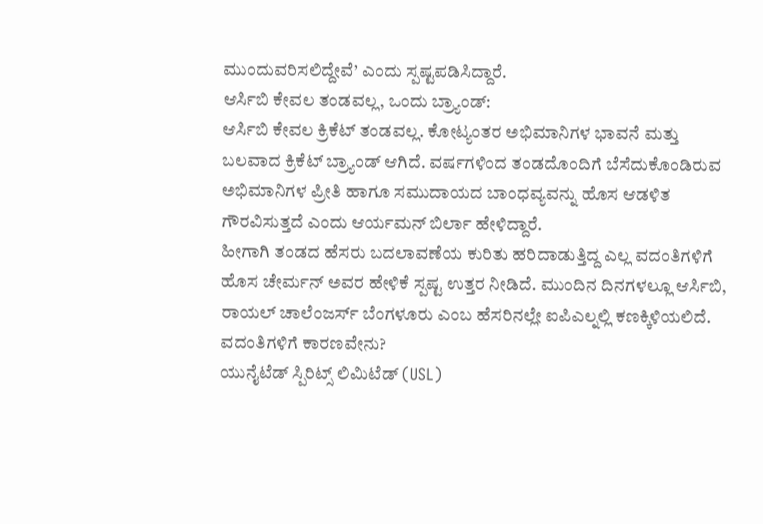ಮುಂದುವರಿಸಲಿದ್ದೇವೆ’ ಎಂದು ಸ್ಪಷ್ಟಪಡಿಸಿದ್ದಾರೆ.
ಆರ್ಸಿಬಿ ಕೇವಲ ತಂಡವಲ್ಲ, ಒಂದು ಬ್ರ್ಯಾಂಡ್:
ಆರ್ಸಿಬಿ ಕೇವಲ ಕ್ರಿಕೆಟ್ ತಂಡವಲ್ಲ. ಕೋಟ್ಯಂತರ ಅಭಿಮಾನಿಗಳ ಭಾವನೆ ಮತ್ತು ಬಲವಾದ ಕ್ರಿಕೆಟ್ ಬ್ರ್ಯಾಂಡ್ ಆಗಿದೆ. ವರ್ಷಗಳಿಂದ ತಂಡದೊಂದಿಗೆ ಬೆಸೆದುಕೊಂಡಿರುವ ಅಭಿಮಾನಿಗಳ ಪ್ರೀತಿ ಹಾಗೂ ಸಮುದಾಯದ ಬಾಂಧವ್ಯವನ್ನು ಹೊಸ ಆಡಳಿತ ಗೌರವಿಸುತ್ತದೆ ಎಂದು ಆರ್ಯಮನ್ ಬಿರ್ಲಾ ಹೇಳಿದ್ದಾರೆ.
ಹೀಗಾಗಿ ತಂಡದ ಹೆಸರು ಬದಲಾವಣೆಯ ಕುರಿತು ಹರಿದಾಡುತ್ತಿದ್ದ ಎಲ್ಲ ವದಂತಿಗಳಿಗೆ ಹೊಸ ಚೇರ್ಮನ್ ಅವರ ಹೇಳಿಕೆ ಸ್ಪಷ್ಟ ಉತ್ತರ ನೀಡಿದೆ. ಮುಂದಿನ ದಿನಗಳಲ್ಲೂ ಆರ್ಸಿಬಿ, ರಾಯಲ್ ಚಾಲೆಂಜರ್ಸ್ ಬೆಂಗಳೂರು ಎಂಬ ಹೆಸರಿನಲ್ಲೇ ಐಪಿಎಲ್ನಲ್ಲಿ ಕಣಕ್ಕಿಳಿಯಲಿದೆ.
ವದಂತಿಗಳಿಗೆ ಕಾರಣವೇನು?
ಯುನೈಟೆಡ್ ಸ್ಪಿರಿಟ್ಸ್ ಲಿಮಿಟೆಡ್ (USL)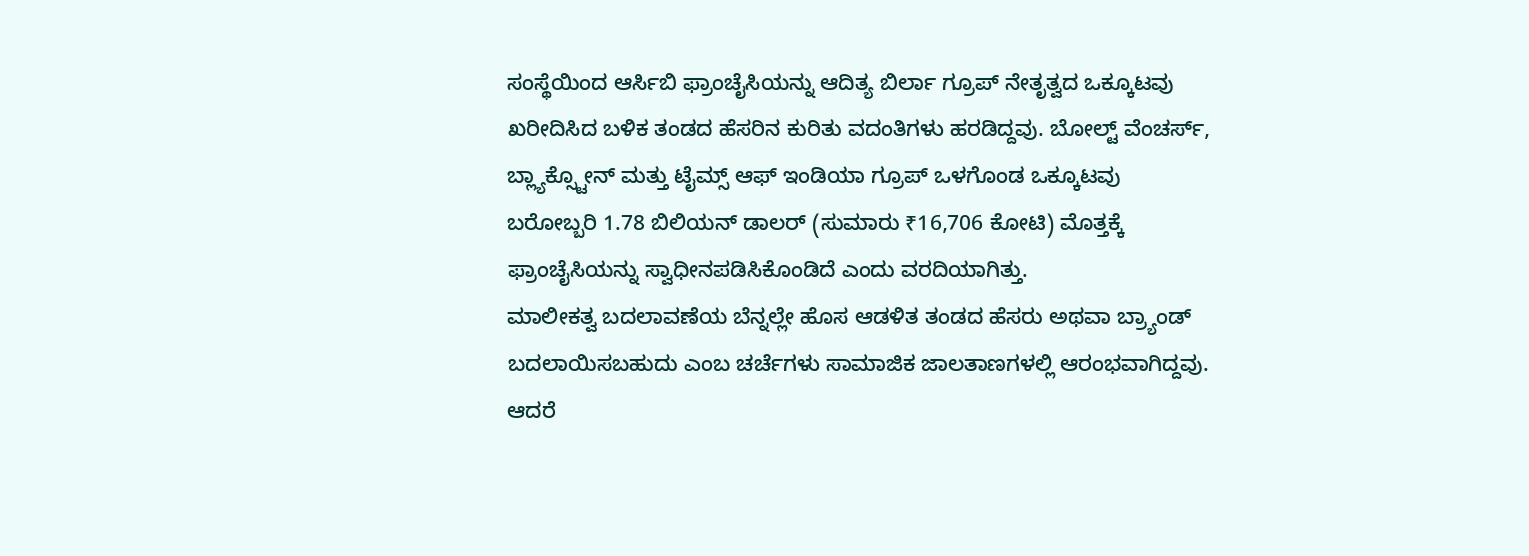ಸಂಸ್ಥೆಯಿಂದ ಆರ್ಸಿಬಿ ಫ್ರಾಂಚೈಸಿಯನ್ನು ಆದಿತ್ಯ ಬಿರ್ಲಾ ಗ್ರೂಪ್ ನೇತೃತ್ವದ ಒಕ್ಕೂಟವು ಖರೀದಿಸಿದ ಬಳಿಕ ತಂಡದ ಹೆಸರಿನ ಕುರಿತು ವದಂತಿಗಳು ಹರಡಿದ್ದವು. ಬೋಲ್ಟ್ ವೆಂಚರ್ಸ್, ಬ್ಲ್ಯಾಕ್ಸ್ಟೋನ್ ಮತ್ತು ಟೈಮ್ಸ್ ಆಫ್ ಇಂಡಿಯಾ ಗ್ರೂಪ್ ಒಳಗೊಂಡ ಒಕ್ಕೂಟವು ಬರೋಬ್ಬರಿ 1.78 ಬಿಲಿಯನ್ ಡಾಲರ್ (ಸುಮಾರು ₹16,706 ಕೋಟಿ) ಮೊತ್ತಕ್ಕೆ ಫ್ರಾಂಚೈಸಿಯನ್ನು ಸ್ವಾಧೀನಪಡಿಸಿಕೊಂಡಿದೆ ಎಂದು ವರದಿಯಾಗಿತ್ತು.
ಮಾಲೀಕತ್ವ ಬದಲಾವಣೆಯ ಬೆನ್ನಲ್ಲೇ ಹೊಸ ಆಡಳಿತ ತಂಡದ ಹೆಸರು ಅಥವಾ ಬ್ರ್ಯಾಂಡ್ ಬದಲಾಯಿಸಬಹುದು ಎಂಬ ಚರ್ಚೆಗಳು ಸಾಮಾಜಿಕ ಜಾಲತಾಣಗಳಲ್ಲಿ ಆರಂಭವಾಗಿದ್ದವು. ಆದರೆ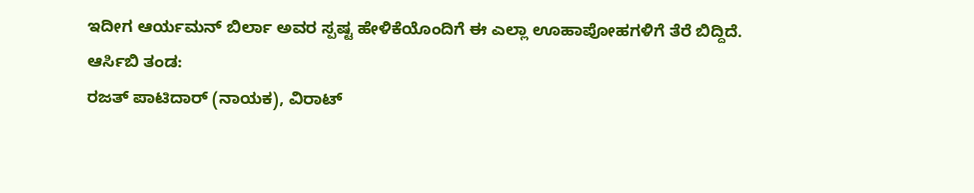ಇದೀಗ ಆರ್ಯಮನ್ ಬಿರ್ಲಾ ಅವರ ಸ್ಪಷ್ಟ ಹೇಳಿಕೆಯೊಂದಿಗೆ ಈ ಎಲ್ಲಾ ಊಹಾಪೋಹಗಳಿಗೆ ತೆರೆ ಬಿದ್ದಿದೆ.
ಆರ್ಸಿಬಿ ತಂಡ:
ರಜತ್ ಪಾಟಿದಾರ್ (ನಾಯಕ), ವಿರಾಟ್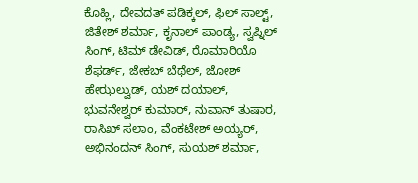ಕೊಹ್ಲಿ, ದೇವದತ್ ಪಡಿಕ್ಕಲ್, ಫಿಲ್ ಸಾಲ್ಟ್, ಜಿತೇಶ್ ಶರ್ಮಾ, ಕೃನಾಲ್ ಪಾಂಡ್ಯ, ಸ್ವಪ್ನಿಲ್ ಸಿಂಗ್, ಟಿಮ್ ಡೇವಿಡ್, ರೊಮಾರಿಯೊ ಶೆಫರ್ಡ್, ಜೇಕಬ್ ಬೆಥೆಲ್, ಜೋಶ್ ಹೇಝಲ್ವುಡ್, ಯಶ್ ದಯಾಲ್, ಭುವನೇಶ್ವರ್ ಕುಮಾರ್, ನುವಾನ್ ತುಷಾರ, ರಾಸಿಖ್ ಸಲಾಂ, ವೆಂಕಟೇಶ್ ಅಯ್ಯರ್, ಅಭಿನಂದನ್ ಸಿಂಗ್, ಸುಯಶ್ ಶರ್ಮಾ,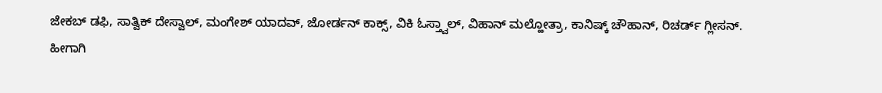ಜೇಕಬ್ ಡಫಿ, ಸಾತ್ವಿಕ್ ದೇಸ್ವಾಲ್, ಮಂಗೇಶ್ ಯಾದವ್, ಜೋರ್ಡನ್ ಕಾಕ್ಸ್, ವಿಕಿ ಓಸ್ತ್ವಾಲ್, ವಿಹಾನ್ ಮಲ್ಹೋತ್ರಾ, ಕಾನಿಷ್ಕ್ ಚೌಹಾನ್, ರಿಚರ್ಡ್ ಗ್ಲೀಸನ್.
ಹೀಗಾಗಿ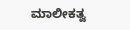ಮಾಲೀಕತ್ವ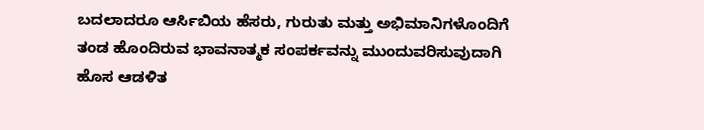ಬದಲಾದರೂ ಆರ್ಸಿಬಿಯ ಹೆಸರು, ಗುರುತು ಮತ್ತು ಅಭಿಮಾನಿಗಳೊಂದಿಗೆ ತಂಡ ಹೊಂದಿರುವ ಭಾವನಾತ್ಮಕ ಸಂಪರ್ಕವನ್ನು ಮುಂದುವರಿಸುವುದಾಗಿ ಹೊಸ ಆಡಳಿತ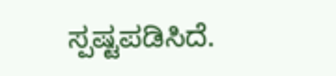ಸ್ಪಷ್ಟಪಡಿಸಿದೆ.